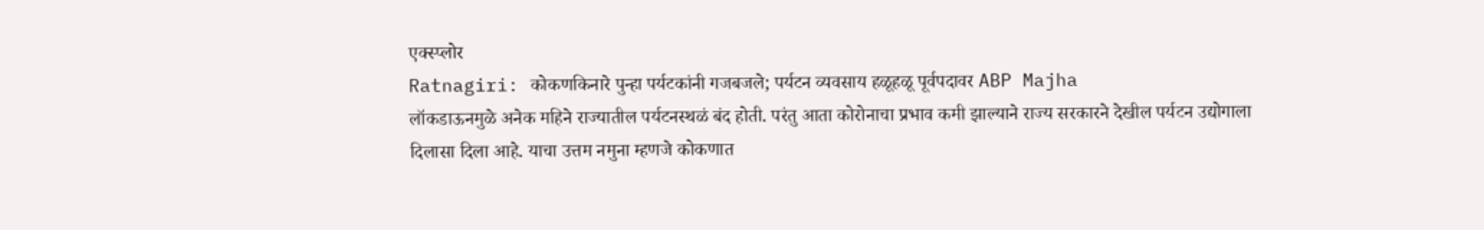एक्स्प्लोर
Ratnagiri: कोकणकिनारे पुन्हा पर्यटकांनी गजबजले; पर्यटन व्यवसाय हळूहळू पूर्वपदावर ABP Majha
लॉकडाऊनमुळे अनेक महिने राज्यातील पर्यटनस्थळं बंद होती. परंतु आता कोरोनाचा प्रभाव कमी झाल्याने राज्य सरकारने देखील पर्यटन उद्योगाला दिलासा दिला आहे. याचा उत्तम नमुना म्हणजे कोकणात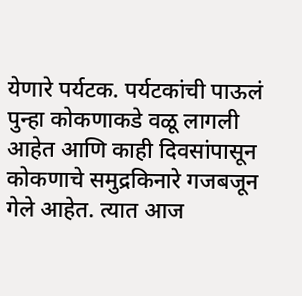येणारे पर्यटक. पर्यटकांची पाऊलं पुन्हा कोकणाकडे वळू लागली आहेत आणि काही दिवसांपासून कोकणाचे समुद्रकिनारे गजबजून गेले आहेत. त्यात आज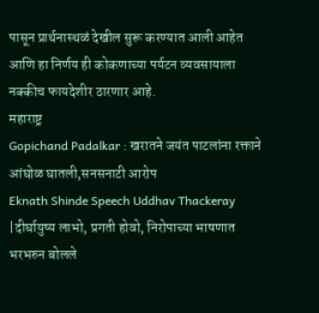पासून प्रार्थनास्थळं देखील सुरू करण्यात आली आहेत आणि हा निर्णय ही कोकणाच्या पर्यटन व्यवसायाला नक्कीच फायदेशीर ठारणार आहे.
महाराष्ट्र
Gopichand Padalkar : खरातने जयंत पाटलांना रक्ताने आंघोळ घातली,सनसनाटी आरोप
Eknath Shinde Speech Uddhav Thackeray |दीर्घायुष्य लाभो, प्रगती होवो, निरोपाच्या भाषणात भरभरुन बोलले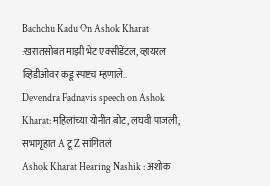Bachchu Kadu On Ashok Kharat :खरातसोबत माझी भेट एक्सीडेंटल, व्हायरल व्हिडीओवर कडू स्पष्टच म्हणाले..
Devendra Fadnavis speech on Ashok Kharat: महिलांच्या योनीत बोट, लघवी पाजली, सभागृहात A टू Z सांगितलं
Ashok Kharat Hearing Nashik : अशोक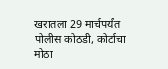खरातला 29 मार्चपर्यंत पोलीस कोठडी, कोर्टाचा मोठा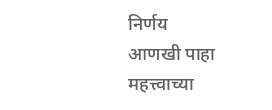निर्णय
आणखी पाहा
महत्त्वाच्या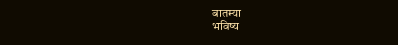बातम्या
भविष्य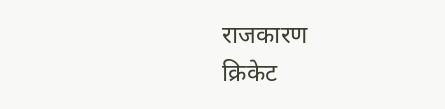राजकारण
क्रिकेट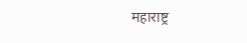महाराष्ट्र